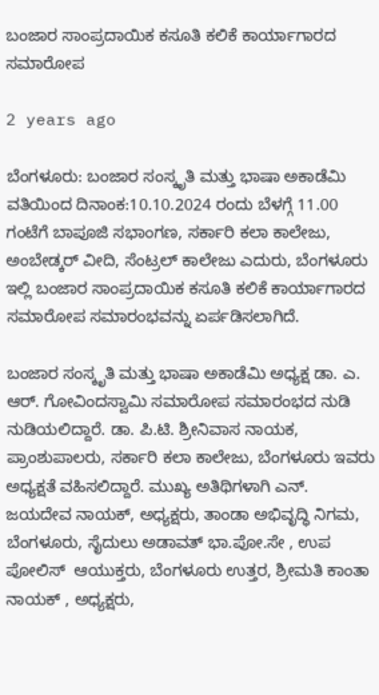ಬಂಜಾರ ಸಾಂಪ್ರದಾಯಿಕ ಕಸೂತಿ ಕಲಿಕೆ ಕಾರ್ಯಾಗಾರದ ಸಮಾರೋಪ

2 years ago

ಬೆಂಗಳೂರು: ಬಂಜಾರ ಸಂಸ್ಕೃತಿ ಮತ್ತು ಭಾಷಾ ಅಕಾಡೆಮಿ ವತಿಯಿಂದ ದಿನಾಂಕ:10.10.2024 ರಂದು ಬೆಳಗ್ಗೆ 11.00 ಗಂಟೆಗೆ ಬಾಪೂಜಿ ಸಭಾಂಗಣ, ಸರ್ಕಾರಿ ಕಲಾ ಕಾಲೇಜು, ಅಂಬೇಡ್ಕರ್‌ ವೀದಿ, ಸೆಂಟ್ರಲ್‌ ಕಾಲೇಜು ಎದುರು, ಬೆಂಗಳೂರು ಇಲ್ಲಿ ಬಂಜಾರ ಸಾಂಪ್ರದಾಯಿಕ ಕಸೂತಿ ಕಲಿಕೆ ಕಾರ್ಯಾಗಾರದ ಸಮಾರೋಪ ಸಮಾರಂಭವನ್ನು ಏರ್ಪಡಿಸಲಾಗಿದೆ.

ಬಂಜಾರ ಸಂಸ್ಕೃತಿ ಮತ್ತು ಭಾಷಾ ಅಕಾಡೆಮಿ ಅಧ್ಯಕ್ಷ ಡಾ. ಎ. ಆರ್. ಗೋವಿಂದಸ್ವಾಮಿ ಸಮಾರೋಪ ಸಮಾರಂಭದ ನುಡಿ ನುಡಿಯಲಿದ್ದಾರೆ. ಡಾ. ಪಿ.ಟಿ. ಶ್ರೀನಿವಾಸ ನಾಯಕ, ಪ್ರಾಂಶುಪಾಲರು, ಸರ್ಕಾರಿ ಕಲಾ ಕಾಲೇಜು, ಬೆಂಗಳೂರು ಇವರು ಅಧ್ಯಕ್ಷತೆ ವಹಿಸಲಿದ್ದಾರೆ. ಮುಖ್ಯ ಅತಿಥಿಗಳಾಗಿ ಎನ್. ಜಯದೇವ ನಾಯಕ್‌, ಅಧ್ಯಕ್ಷರು, ತಾಂಡಾ ಅಭಿವೃದ್ಧಿ ನಿಗಮ, ಬೆಂಗಳೂರು, ಸೈದುಲು ಅಡಾವತ್‌ ಭಾ.ಪೋ.ಸೇ , ಉಪ ಪೋಲಿಸ್‌  ಆಯುಕ್ತರು, ಬೆಂಗಳೂರು ಉತ್ತರ, ಶ್ರೀಮತಿ ಕಾಂತಾ ನಾಯಕ್‌ , ಅಧ್ಯಕ್ಷರು,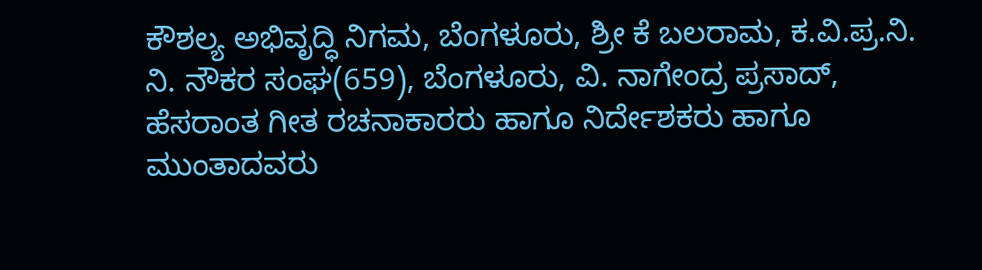ಕೌಶಲ್ಯ ಅಭಿವೃದ್ಧಿ ನಿಗಮ, ಬೆಂಗಳೂರು, ಶ್ರೀ ಕೆ ಬಲರಾಮ, ಕ.ವಿ.ಪ್ರ.ನಿ. ನಿ. ನೌಕರ ಸಂಘ(659), ಬೆಂಗಳೂರು, ವಿ. ನಾಗೇಂದ್ರ ಪ್ರಸಾದ್‌, ಹೆಸರಾಂತ ಗೀತ ರಚನಾಕಾರರು ಹಾಗೂ ನಿರ್ದೇಶಕರು ಹಾಗೂ ಮುಂತಾದವರು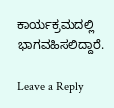ಕಾರ್ಯಕ್ರಮದಲ್ಲಿ ಭಾಗವಹಿಸಲಿದ್ದಾರೆ.

Leave a Reply